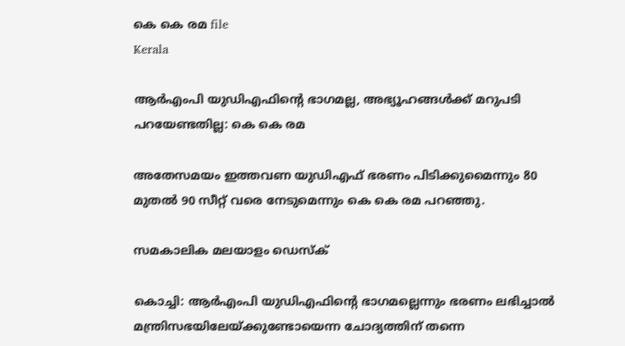കെ കെ രമ file
Kerala

ആര്‍എംപി യുഡിഎഫിന്റെ ഭാഗമല്ല, അഭ്യൂഹങ്ങള്‍ക്ക് മറുപടി പറയേണ്ടതില്ല: കെ കെ രമ

അതേസമയം ഇത്തവണ യുഡിഎഫ് ഭരണം പിടിക്കുമൈന്നും 80 മുതല്‍ 90 സീറ്റ് വരെ നേടുമെന്നും കെ കെ രമ പറഞ്ഞു.

സമകാലിക മലയാളം ഡെസ്ക്

കൊച്ചി: ആര്‍എംപി യുഡിഎഫിന്റെ ഭാഗമല്ലെന്നും ഭരണം ലഭിച്ചാല്‍ മന്ത്രിസഭയിലേയ്ക്കുണ്ടോയെന്ന ചോദ്യത്തിന് തന്നെ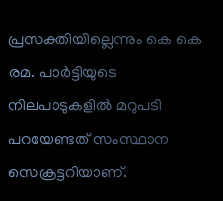പ്രസക്തിയില്ലെന്നും കെ കെ രമ. പാര്‍ട്ടിയുടെ നിലപാടുകളില്‍ മറുപടി പറയേണ്ടത് സംസ്ഥാന സെക്രട്ടറിയാണ്.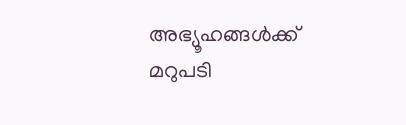അഭ്യൂഹങ്ങള്‍ക്ക് മറുപടി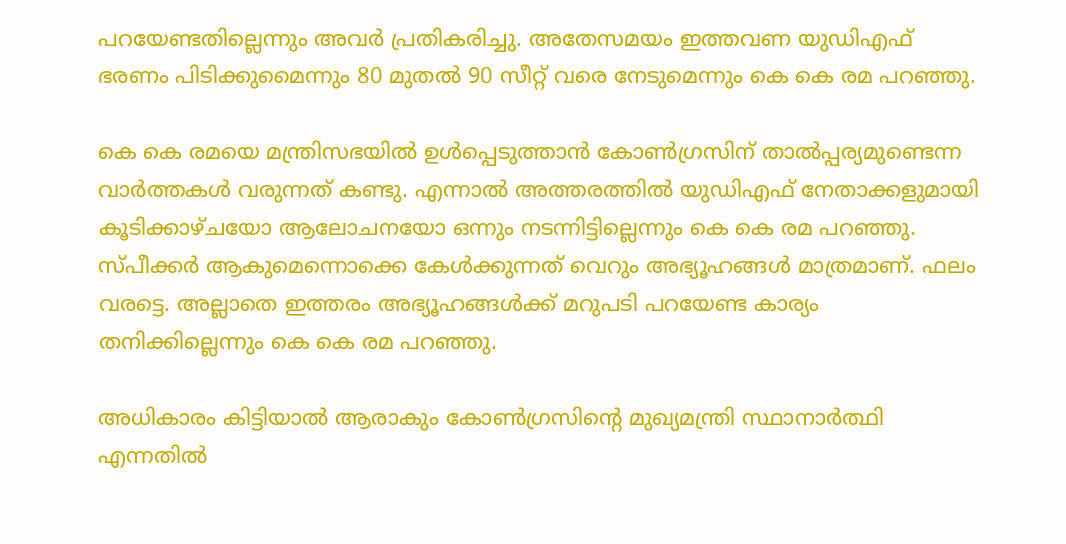പറയേണ്ടതില്ലെന്നും അവര്‍ പ്രതികരിച്ചു. അതേസമയം ഇത്തവണ യുഡിഎഫ് ഭരണം പിടിക്കുമൈന്നും 80 മുതല്‍ 90 സീറ്റ് വരെ നേടുമെന്നും കെ കെ രമ പറഞ്ഞു.

കെ കെ രമയെ മന്ത്രിസഭയില്‍ ഉള്‍പ്പെടുത്താന്‍ കോണ്‍ഗ്രസിന് താല്‍പ്പര്യമുണ്ടെന്ന വാര്‍ത്തകള്‍ വരുന്നത് കണ്ടു. എന്നാല്‍ അത്തരത്തില്‍ യുഡിഎഫ് നേതാക്കളുമായി കൂടിക്കാഴ്ചയോ ആലോചനയോ ഒന്നും നടന്നിട്ടില്ലെന്നും കെ കെ രമ പറഞ്ഞു. സ്പീക്കര്‍ ആകുമെന്നൊക്കെ കേള്‍ക്കുന്നത് വെറും അഭ്യൂഹങ്ങള്‍ മാത്രമാണ്. ഫലം വരട്ടെ. അല്ലാതെ ഇത്തരം അഭ്യൂഹങ്ങള്‍ക്ക് മറുപടി പറയേണ്ട കാര്യം തനിക്കില്ലെന്നും കെ കെ രമ പറഞ്ഞു.

അധികാരം കിട്ടിയാല്‍ ആരാകും കോണ്‍ഗ്രസിന്റെ മുഖ്യമന്ത്രി സ്ഥാനാര്‍ത്ഥി എന്നതില്‍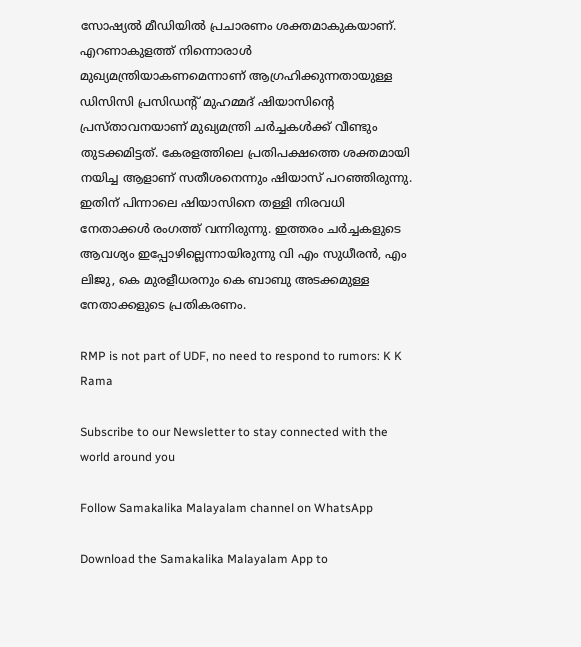സോഷ്യല്‍ മീഡിയില്‍ പ്രചാരണം ശക്തമാകുകയാണ്. എറണാകുളത്ത് നിന്നൊരാള്‍ മുഖ്യമന്ത്രിയാകണമെന്നാണ് ആഗ്രഹിക്കുന്നതായുള്ള ഡിസിസി പ്രസിഡന്റ് മുഹമ്മദ് ഷിയാസിന്റെ പ്രസ്താവനയാണ് മുഖ്യമന്ത്രി ചര്‍ച്ചകള്‍ക്ക് വീണ്ടും തുടക്കമിട്ടത്. കേരളത്തിലെ പ്രതിപക്ഷത്തെ ശക്തമായി നയിച്ച ആളാണ് സതീശനെന്നും ഷിയാസ് പറഞ്ഞിരുന്നു. ഇതിന് പിന്നാലെ ഷിയാസിനെ തള്ളി നിരവധി നേതാക്കള്‍ രംഗത്ത് വന്നിരുന്നു. ഇത്തരം ചര്‍ച്ചകളുടെ ആവശ്യം ഇപ്പോഴില്ലെന്നായിരുന്നു വി എം സുധീരന്‍, എം ലിജു, കെ മുരളീധരനും കെ ബാബു അടക്കമുള്ള നേതാക്കളുടെ പ്രതികരണം.

RMP is not part of UDF, no need to respond to rumors: K K Rama

Subscribe to our Newsletter to stay connected with the world around you

Follow Samakalika Malayalam channel on WhatsApp

Download the Samakalika Malayalam App to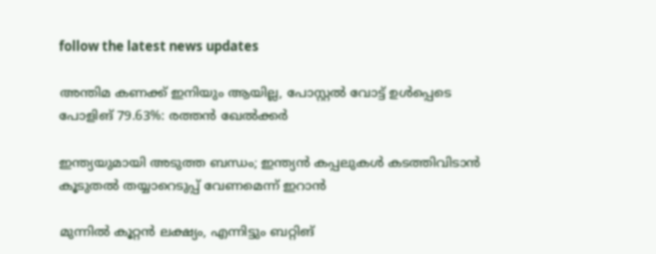follow the latest news updates

അന്തിമ കണക്ക് ഇനിയും ആയില്ല, പോസ്റ്റല്‍ വോട്ട് ഉള്‍പ്പെടെ പോളിങ് 79.63%: രത്തന്‍ ഖേല്‍ക്കര്‍

ഇന്ത്യയുമായി അടുത്ത ബന്ധം; ഇന്ത്യൻ കപ്പലുകൾ കടത്തിവിടാൻ കൂടുതൽ തയ്യാറെടുപ്പ് വേണമെന്ന് ഇറാൻ

മുന്നില്‍ കൂറ്റന്‍ ലക്ഷ്യം, എന്നിട്ടും ബറ്റിങ്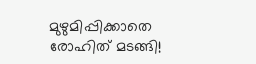മുഴുമിപ്പിക്കാതെ രോഹിത് മടങ്ങി!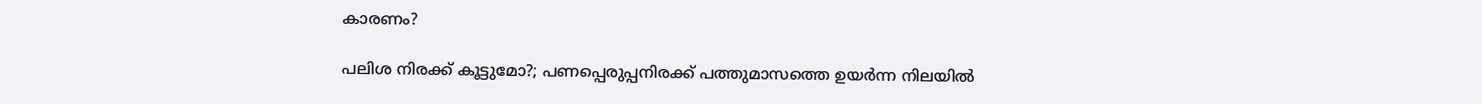കാരണം?

പലിശ നിരക്ക് കൂട്ടുമോ?; പണപ്പെരുപ്പനിരക്ക് പത്തുമാസത്തെ ഉയര്‍ന്ന നിലയില്‍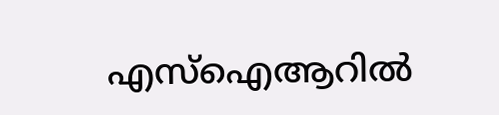എസ്‌ഐആറില്‍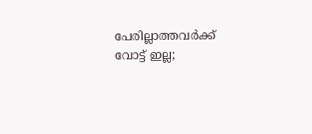പേരില്ലാത്തവര്‍ക്ക് വോട്ട് ഇല്ല;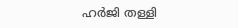ഹര്‍ജി തള്ളി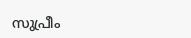സുപ്രീം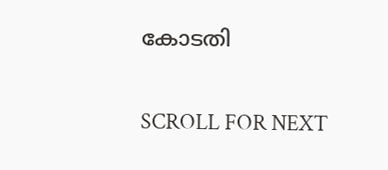കോടതി

SCROLL FOR NEXT